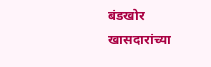बंडखोर खासदारांच्या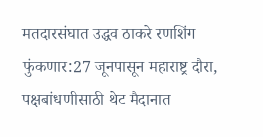मतदारसंघात उद्धव ठाकरे रणशिंग फुंकणार:27 जूनपासून महाराष्ट्र दौरा, पक्षबांधणीसाठी थेट मैदानात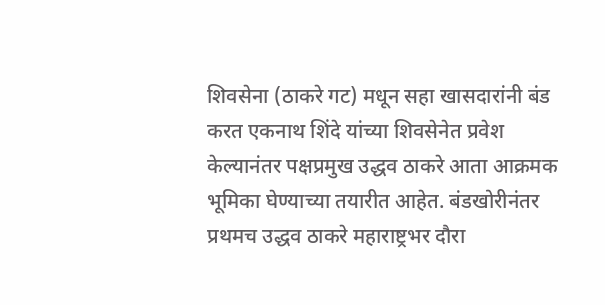शिवसेना (ठाकरे गट) मधून सहा खासदारांनी बंड करत एकनाथ शिंदे यांच्या शिवसेनेत प्रवेश केल्यानंतर पक्षप्रमुख उद्धव ठाकरे आता आक्रमक भूमिका घेण्याच्या तयारीत आहेत. बंडखोरीनंतर प्रथमच उद्धव ठाकरे महाराष्ट्रभर दौरा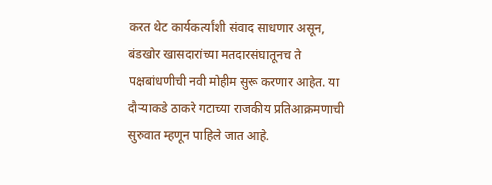करत थेट कार्यकर्त्यांशी संवाद साधणार असून, बंडखोर खासदारांच्या मतदारसंघातूनच ते पक्षबांधणीची नवी मोहीम सुरू करणार आहेत. या दौऱ्याकडे ठाकरे गटाच्या राजकीय प्रतिआक्रमणाची सुरुवात म्हणून पाहिले जात आहे.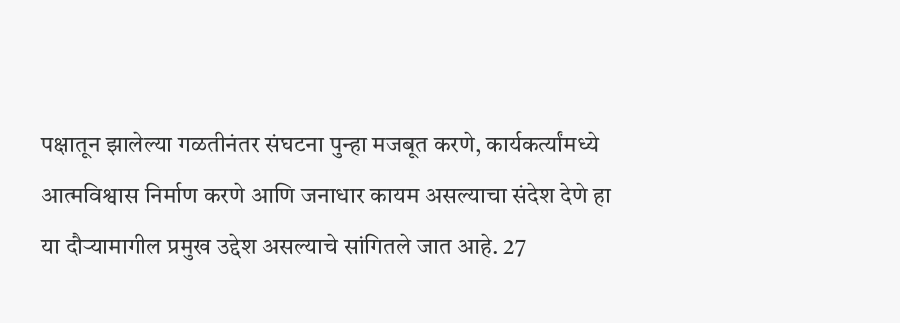पक्षातून झालेल्या गळतीनंतर संघटना पुन्हा मजबूत करणे, कार्यकर्त्यांमध्ये आत्मविश्वास निर्माण करणे आणि जनाधार कायम असल्याचा संदेश देणे हा या दौऱ्यामागील प्रमुख उद्देश असल्याचे सांगितले जात आहे. 27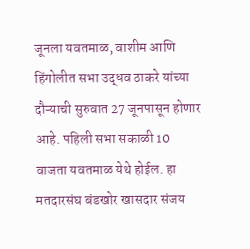जूनला यवतमाळ, वाशीम आणि हिंगोलीत सभा उद्धव ठाकरे यांच्या दौऱ्याची सुरुवात 27 जूनपासून होणार आहे. पहिली सभा सकाळी 10 वाजता यवतमाळ येथे होईल. हा मतदारसंघ बंडखोर खासदार संजय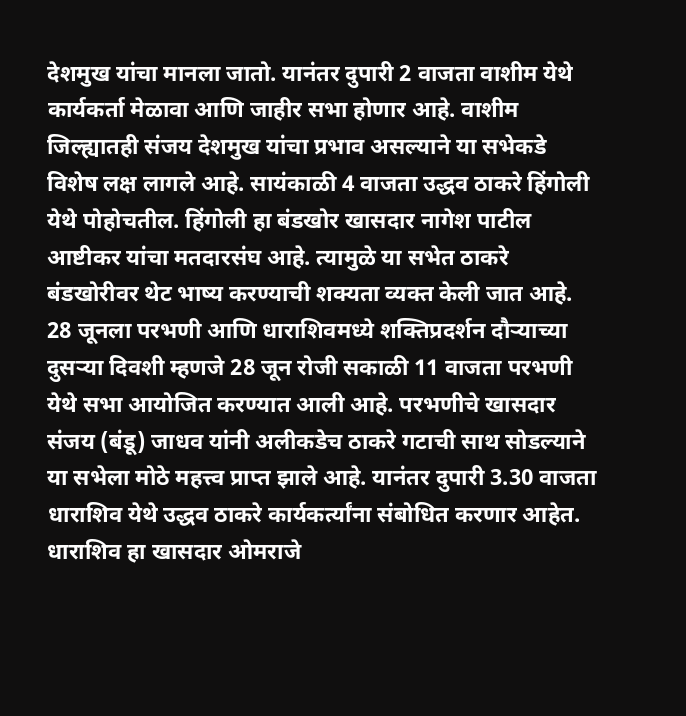देशमुख यांचा मानला जातो. यानंतर दुपारी 2 वाजता वाशीम येथे कार्यकर्ता मेळावा आणि जाहीर सभा होणार आहे. वाशीम जिल्ह्यातही संजय देशमुख यांचा प्रभाव असल्याने या सभेकडे विशेष लक्ष लागले आहे. सायंकाळी 4 वाजता उद्धव ठाकरे हिंगोली येथे पोहोचतील. हिंगोली हा बंडखोर खासदार नागेश पाटील आष्टीकर यांचा मतदारसंघ आहे. त्यामुळे या सभेत ठाकरे बंडखोरीवर थेट भाष्य करण्याची शक्यता व्यक्त केली जात आहे. 28 जूनला परभणी आणि धाराशिवमध्ये शक्तिप्रदर्शन दौऱ्याच्या दुसऱ्या दिवशी म्हणजे 28 जून रोजी सकाळी 11 वाजता परभणी येथे सभा आयोजित करण्यात आली आहे. परभणीचे खासदार संजय (बंडू) जाधव यांनी अलीकडेच ठाकरे गटाची साथ सोडल्याने या सभेला मोठे महत्त्व प्राप्त झाले आहे. यानंतर दुपारी 3.30 वाजता धाराशिव येथे उद्धव ठाकरे कार्यकर्त्यांना संबोधित करणार आहेत. धाराशिव हा खासदार ओमराजे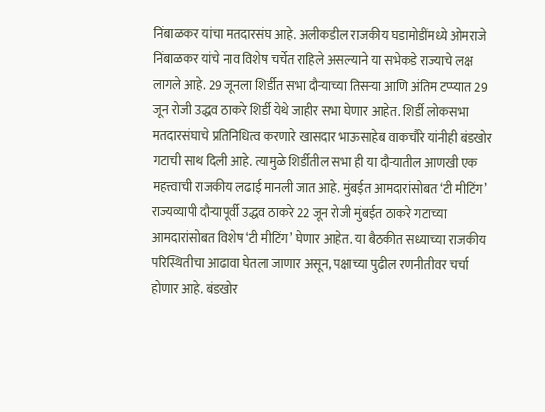निंबाळकर यांचा मतदारसंघ आहे. अलीकडील राजकीय घडामोडींमध्ये ओमराजे निंबाळकर यांचे नाव विशेष चर्चेत राहिले असल्याने या सभेकडे राज्याचे लक्ष लागले आहे. 29 जूनला शिर्डीत सभा दौऱ्याच्या तिसऱ्या आणि अंतिम टप्प्यात 29 जून रोजी उद्धव ठाकरे शिर्डी येथे जाहीर सभा घेणार आहेत. शिर्डी लोकसभा मतदारसंघाचे प्रतिनिधित्व करणारे खासदार भाऊसाहेब वाकचौरे यांनीही बंडखोर गटाची साथ दिली आहे. त्यामुळे शिर्डीतील सभा ही या दौऱ्यातील आणखी एक महत्त्वाची राजकीय लढाई मानली जात आहे. मुंबईत आमदारांसोबत ‘टी मीटिंग’ राज्यव्यापी दौऱ्यापूर्वी उद्धव ठाकरे 22 जून रोजी मुंबईत ठाकरे गटाच्या आमदारांसोबत विशेष ‘टी मीटिंग’ घेणार आहेत. या बैठकीत सध्याच्या राजकीय परिस्थितीचा आढावा घेतला जाणार असून, पक्षाच्या पुढील रणनीतीवर चर्चा होणार आहे. बंडखोर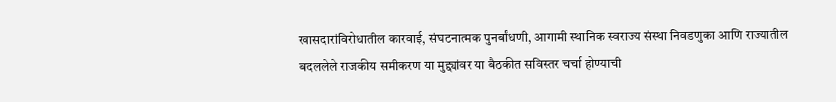खासदारांविरोधातील कारवाई, संघटनात्मक पुनर्बांधणी, आगामी स्थानिक स्वराज्य संस्था निवडणुका आणि राज्यातील बदललेले राजकीय समीकरण या मुद्द्यांवर या बैठकीत सविस्तर चर्चा होण्याची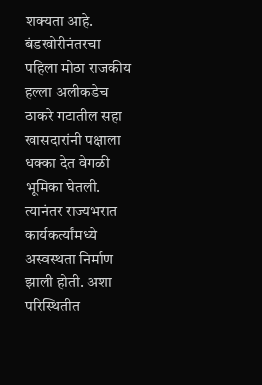शक्यता आहे. बंडखोरीनंतरचा पहिला मोठा राजकीय हल्ला अलीकडेच ठाकरे गटातील सहा खासदारांनी पक्षाला धक्का देत वेगळी भूमिका घेतली. त्यानंतर राज्यभरात कार्यकर्त्यांमध्ये अस्वस्थता निर्माण झाली होती. अशा परिस्थितीत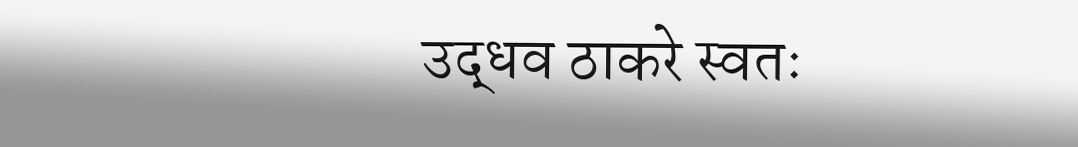उद्धव ठाकरे स्वतः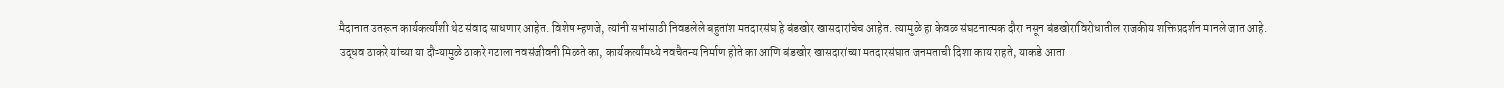मैदानात उतरून कार्यकर्त्यांशी थेट संवाद साधणार आहेत. विशेष म्हणजे, त्यांनी सभांसाठी निवडलेले बहुतांश मतदारसंघ हे बंडखोर खासदारांचेच आहेत. त्यामुळे हा केवळ संघटनात्मक दौरा नसून बंडखोरांविरोधातील राजकीय शक्तिप्रदर्शन मानले जात आहे. उद्धव ठाकरे यांच्या या दौऱ्यामुळे ठाकरे गटाला नवसंजीवनी मिळते का, कार्यकर्त्यांमध्ये नवचैतन्य निर्माण होते का आणि बंडखोर खासदारांच्या मतदारसंघात जनमताची दिशा काय राहते, याकडे आता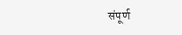संपूर्ण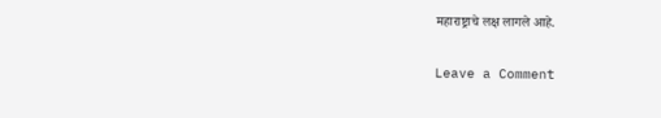महाराष्ट्राचे लक्ष लागले आहे.

Leave a Comment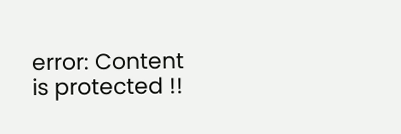error: Content is protected !!